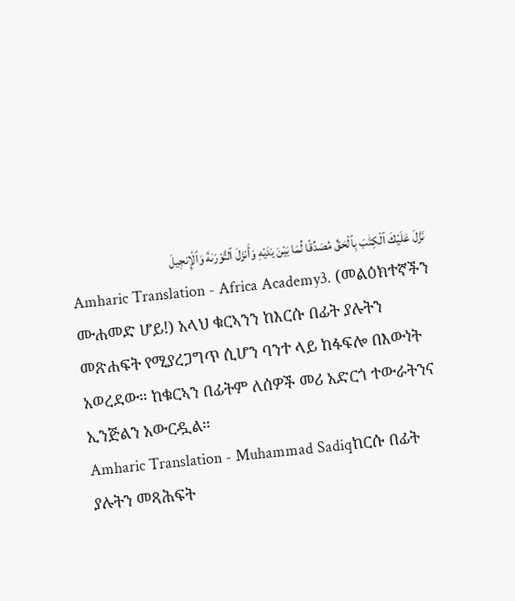نَزَّلَ عَلَيْكَ ٱلْكِتَٰبَ بِٱلْحَقِّ مُصَدِّقًا لِّمَا بَيْنَ يَدَيْهِ وَأَنزَلَ ٱلتَّوْرَىٰةَ وَٱلْإِنجِيلَ
Amharic Translation - Africa Academy3. (መልዕክተኛችን ሙሐመድ ሆይ!) አላህ ቁርኣንን ከእርሱ በፊት ያሉትን መጽሐፍት የሚያረጋግጥ ሲሆን ባንተ ላይ ከፋፍሎ በእውነት አወረደው። ከቁርኣን በፊትም ለሰዎች መሪ አድርጎ ተውራትንና ኢንጅልን አውርዷል።
Amharic Translation - Muhammad Sadiqከርሱ በፊት ያሉትን መጻሕፍት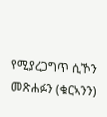የሚያረጋግጥ ሲኾን መጽሐፉን (ቁርኣንን)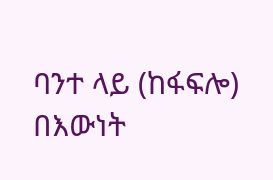ባንተ ላይ (ከፋፍሎ) በእውነት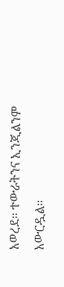አወረደ፡፡ ተውራትንና ኢንጂልንም አውርዷል፡፡